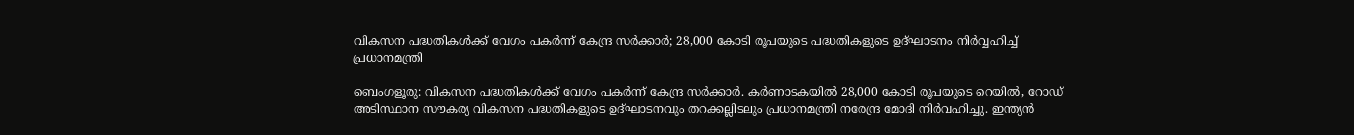വികസന പദ്ധതികൾക്ക് വേഗം പകർന്ന് കേന്ദ്ര സർക്കാർ; 28,000 കോടി രൂപയുടെ പദ്ധതികളുടെ ഉദ്ഘാടനം നിർവ്വഹിച്ച് പ്രധാനമന്ത്രി

ബെംഗളൂരു: വികസന പദ്ധതികൾക്ക് വേഗം പകർന്ന് കേന്ദ്ര സർക്കാർ. കർണാടകയിൽ 28,000 കോടി രൂപയുടെ റെയിൽ, റോഡ് അടിസ്ഥാന സൗകര്യ വികസന പദ്ധതികളുടെ ഉദ്ഘാടനവും തറക്കല്ലിടലും പ്രധാനമന്ത്രി നരേന്ദ്ര മോദി നിർവഹിച്ചു. ഇന്ത്യൻ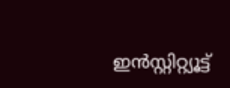ഇൻസ്റ്റിറ്റ്യൂട്ട്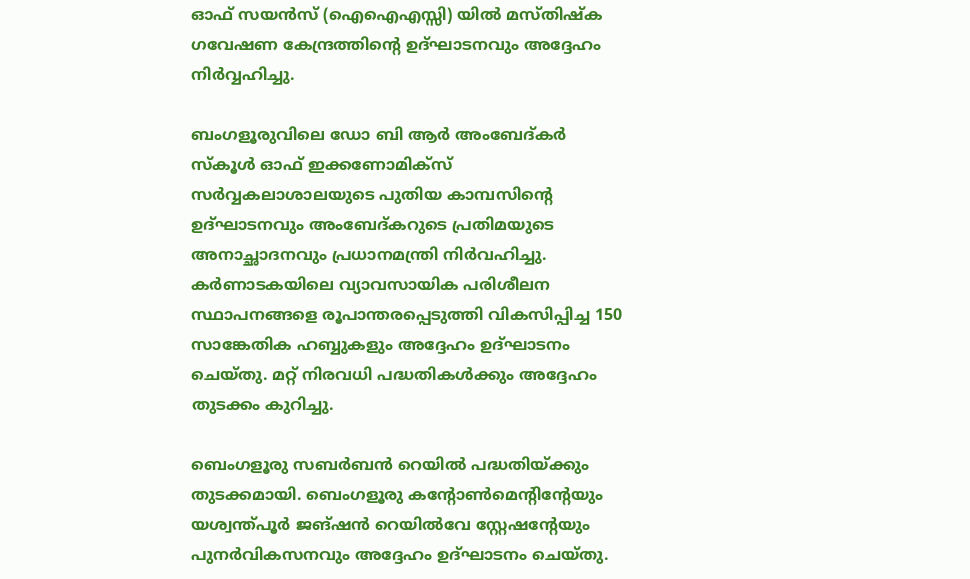ഓഫ് സയൻസ് (ഐഐഎസ്സി) യിൽ മസ്തിഷ്‌ക ഗവേഷണ കേന്ദ്രത്തിന്റെ ഉദ്ഘാടനവും അദ്ദേഹം നിർവ്വഹിച്ചു.

ബംഗളൂരുവിലെ ഡോ ബി ആർ അംബേദ്കർ സ്‌കൂൾ ഓഫ് ഇക്കണോമിക്സ് സർവ്വകലാശാലയുടെ പുതിയ കാമ്പസിന്റെ ഉദ്ഘാടനവും അംബേദ്കറുടെ പ്രതിമയുടെ അനാച്ഛാദനവും പ്രധാനമന്ത്രി നിർവഹിച്ചു. കർണാടകയിലെ വ്യാവസായിക പരിശീലന സ്ഥാപനങ്ങളെ രൂപാന്തരപ്പെടുത്തി വികസിപ്പിച്ച 150 സാങ്കേതിക ഹബ്ബുകളും അദ്ദേഹം ഉദ്ഘാടനം ചെയ്തു. മറ്റ് നിരവധി പദ്ധതികൾക്കും അദ്ദേഹം തുടക്കം കുറിച്ചു.

ബെംഗളൂരു സബർബൻ റെയിൽ പദ്ധതിയ്ക്കും തുടക്കമായി. ബെംഗളൂരു കന്റോൺമെന്റിന്റേയും യശ്വന്ത്പൂർ ജങ്ഷൻ റെയിൽവേ സ്റ്റേഷന്റേയും പുനർവികസനവും അദ്ദേഹം ഉദ്ഘാടനം ചെയ്തു.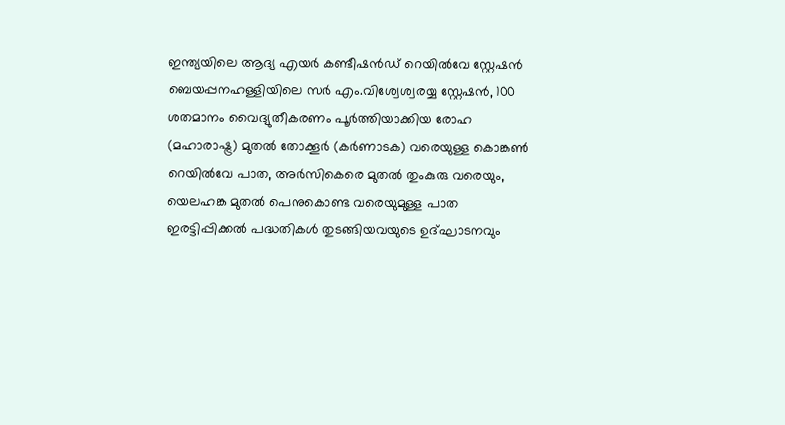ഇന്ത്യയിലെ ആദ്യ എയർ കണ്ടീഷൻഡ് റെയിൽവേ സ്റ്റേഷൻ ബെയപ്പനഹള്ളിയിലെ സർ എം.വിശ്വേശ്വരയ്യ സ്റ്റേഷൻ, 100 ശതമാനം വൈദ്യുതീകരണം പൂർത്തിയാക്കിയ രോഹ (മഹാരാഷ്ട്ര) മുതൽ തോക്കൂർ (കർണാടക) വരെയുള്ള കൊങ്കൺ റെയിൽവേ പാത, അർസികെരെ മുതൽ തുംകുരു വരെയും, യെലഹങ്ക മുതൽ പെനുകൊണ്ട വരെയുമുള്ള പാത ഇരട്ടിപ്പിക്കൽ പദ്ധതികൾ തുടങ്ങിയവയുടെ ഉദ്ഘാടനവും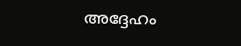അദ്ദേഹം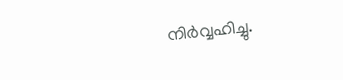നിർവ്വഹിച്ചു.